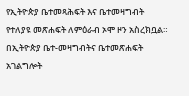የኢትዮጵያ ቤተመጻሕፍት እና ቤተመዛግብት የተለያዩ መጽሐፍት ለምዕራብ ኦሞ ዞን አስረክቧል።
በኢትዮጵያ ቤተ-መዛግብትና ቤተመጽሐፍት አገልግሎት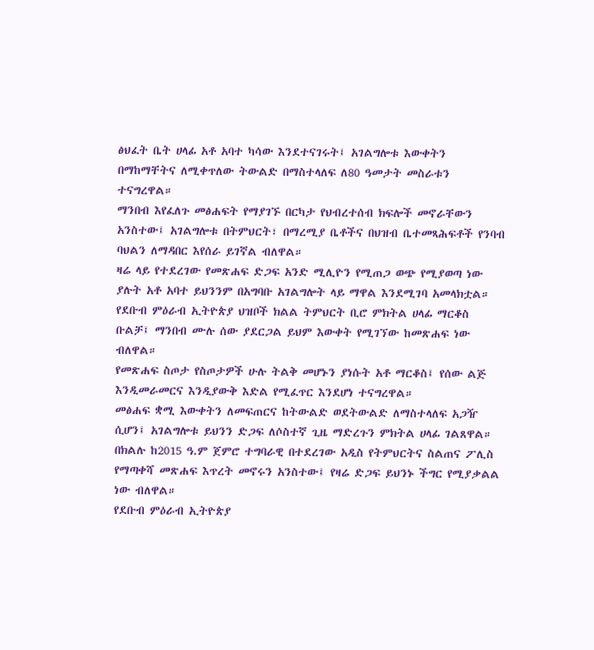ፅህፈት ቤት ሀላፊ አቶ አባተ ካሳው እንደተናገሩት፤ አገልግሎቱ እውቀትን በማከማቸትና ለሚቀጥለው ትውልድ በማስተላለፍ ለ80 ዓመታት መስራቱን ተናግረዋል።
ማንበብ እየፈለጉ መፅሐፍት የማያገኙ በርካታ የህብረተሰብ ክፍሎች መኖራቸውን አንስተው፤ አገልግሎቱ በትምህርት፣ በማረሚያ ቤቶችና በህዝብ ቤተመጻሕፍቶች የንባብ ባህልን ለማዳበር እየሰራ ይገኛል ብለዋል።
ዛሬ ላይ የተደረገው የመጽሐፍ ድጋፍ አንድ ሚሊዮን የሚጠጋ ወጭ የሚያወጣ ነው ያሉት አቶ አባተ ይህንንም በአግባቡ አገልግሎት ላይ ማዋል እንደሚገባ አመላክቷል።
የደቡብ ምዕራብ ኢትዮጵያ ህዝቦች ክልል ትምህርት ቢሮ ምክትል ሀላፊ ማርቆስ ቡልቻ፤ ማንበብ ሙሉ ሰው ያደርጋል ይህም እውቀት የሚገኘው ከመጽሐፍ ነው ብለዋል።
የመጽሐፍ ስጦታ የስጦታዎች ሁሉ ትልቅ መሆኑን ያነሱት አቶ ማርቆስ፤ የሰው ልጅ እንዲመራመርና እንዲያውቅ እድል የሚፈጥር እንደሆነ ተናግረዋል።
መፅሐፍ ቋሚ እውቀትን ለመፍጠርና ከትውልድ ወደትውልድ ለማስተላለፍ አጋዥ ሲሆን፤ አገልግሎቱ ይህንን ድጋፍ ለሶስተኛ ጊዜ ማድረጉን ምክትል ሀላፊ ገልጸዋል።
በክልሉ ከ2015 ዓ.ም ጀምሮ ተግባራዊ በተደረገው አዲስ የትምህርትና ስልጠና ፖሊስ የማጣቀሻ መጽሐፍ እጥረት መኖሩን አንስተው፤ የዛሬ ድጋፍ ይህንኑ ችግር የሚያቃልል ነው ብለዋል።
የደቡብ ምዕራብ ኢትዮጵያ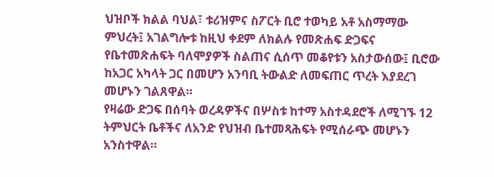ህዝቦች ክልል ባህል፣ ቱሪዝምና ስፖርት ቢሮ ተወካይ አቶ አስማማው ምህረት፤ አገልግሎቱ ከዚህ ቀደም ለክልሉ የመጽሐፍ ድጋፍና የቤተመጽሐፍት ባለሞያዎች ስልጠና ሲሰጥ መቆየቱን አስታውሰው፤ ቢሮው ከአጋር አካላት ጋር በመሆን አንባቢ ትውልድ ለመፍጠር ጥረት እያደረገ መሆኑን ገልጸዋል።
የዛሬው ድጋፍ በሰባት ወረዳዎችና በሦስቱ ከተማ አስተዳደሮች ለሚገኙ 12 ትምህርት ቤቶችና ለአንድ የህዝብ ቤተመጻሕፍት የሚሰራጭ መሆኑን አንስተዋል።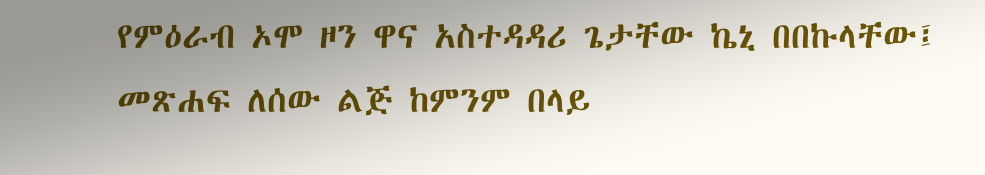የምዕራብ ኦሞ ዞን ዋና አስተዳዳሪ ጌታቸው ኬኒ በበኩላቸው፤ መጽሐፍ ለሰው ልጅ ከምንም በላይ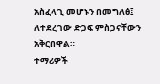አስፈላጊ መሆኑን በመግለፅ፤ ለተደረገው ድጋፍ ምስጋናቸውን አቅርበዋል።
ተማሪዎች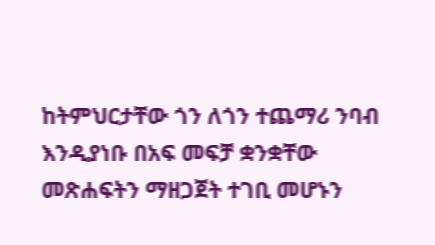ከትምህርታቸው ጎን ለጎን ተጨማሪ ንባብ እንዲያነቡ በአፍ መፍቻ ቋንቋቸው መጽሐፍትን ማዘጋጀት ተገቢ መሆኑን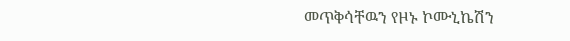መጥቅሳቸዉን የዞኑ ኮሙኒኬሽን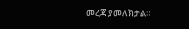መረጃ ያመለክታል።